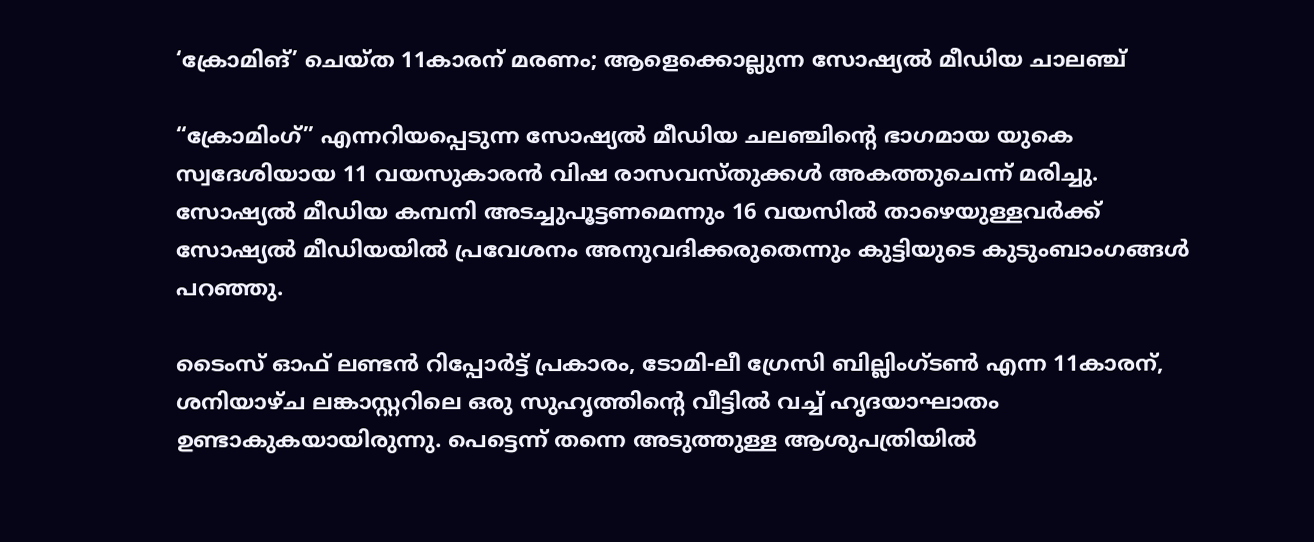‘ക്രോമിങ്’ ചെയ്ത 11കാരന് മരണം; ആളെക്കൊല്ലുന്ന സോഷ്യൽ മീഡിയ ചാലഞ്ച്

“ക്രോമിംഗ്” എന്നറിയപ്പെടുന്ന സോഷ്യൽ മീഡിയ ചലഞ്ചിന്റെ ഭാഗമായ യുകെ സ്വദേശിയായ 11 വയസുകാരൻ വിഷ രാസവസ്തുക്കൾ അകത്തുചെന്ന് മരിച്ചു. സോഷ്യൽ മീഡിയ കമ്പനി അടച്ചുപൂട്ടണമെന്നും 16 വയസിൽ താഴെയുള്ളവർക്ക് സോഷ്യൽ മീഡിയയിൽ പ്രവേശനം അനുവദിക്കരുതെന്നും കുട്ടിയുടെ കുടുംബാംഗങ്ങൾ പറഞ്ഞു.

ടൈംസ് ഓഫ് ലണ്ടൻ റിപ്പോർട്ട് പ്രകാരം, ടോമി-ലീ ഗ്രേസി ബില്ലിംഗ്ടൺ എന്ന 11കാരന്, ശനിയാഴ്ച ലങ്കാസ്റ്ററിലെ ഒരു സുഹൃത്തിൻ്റെ വീട്ടിൽ വച്ച് ഹൃദയാഘാതം ഉണ്ടാകുകയായിരുന്നു. പെട്ടെന്ന് തന്നെ അടുത്തുള്ള ആശുപത്രിയിൽ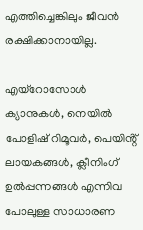എത്തിച്ചെങ്കിലും ജീവൻ രക്ഷിക്കാനായില്ല.

എയ്‌റോസോൾ ക്യാനുകൾ, നെയിൽ പോളിഷ് റിമൂവർ, പെയിൻ്റ് ലായകങ്ങൾ, ക്ലീനിംഗ് ഉൽപ്പന്നങ്ങൾ എന്നിവ പോലുള്ള സാധാരണ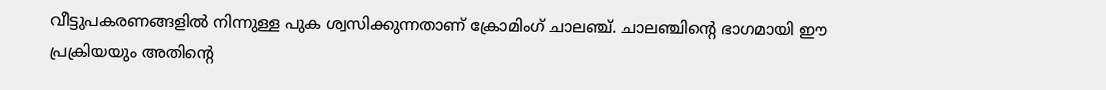വീട്ടുപകരണങ്ങളിൽ നിന്നുള്ള പുക ശ്വസിക്കുന്നതാണ് ക്രോമിംഗ് ചാലഞ്ച്. ചാലഞ്ചിന്റെ ഭാഗമായി ഈ പ്രക്രിയയും അതിന്റെ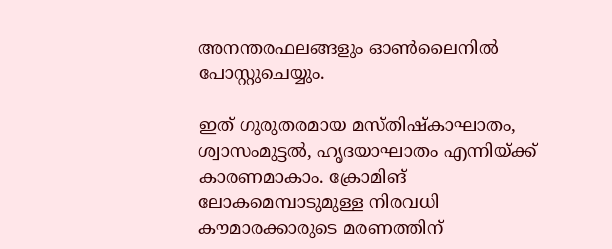അനന്തരഫലങ്ങളും ഓൺലൈനിൽ പോസ്റ്റുചെയ്യും.

ഇത് ഗുരുതരമായ മസ്തിഷ്കാഘാതം, ശ്വാസംമുട്ടൽ, ഹൃദയാഘാതം എന്നിയ്ക്ക് കാരണമാകാം. ക്രോമിങ് ലോകമെമ്പാടുമുള്ള നിരവധി കൗമാരക്കാരുടെ മരണത്തിന്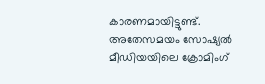കാരണമായിട്ടുണ്ട്. അതേസമയം സോഷ്യൽ മീഡിയയിലെ ക്രോമിംഗ്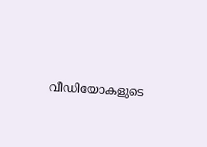വീഡിയോകളുടെ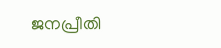ജനപ്രീതി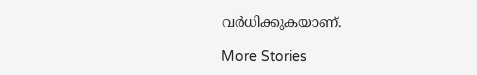വർധിക്കുകയാണ്.

More Stories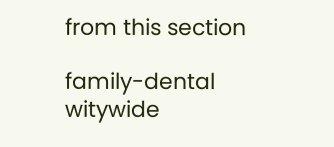from this section

family-dental
witywide